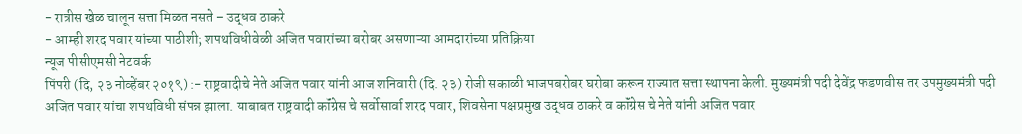- रात्रीस खेळ चालून सत्ता मिळत नसते – उद्धव ठाकरे
- आम्ही शरद पवार यांच्या पाठीशी; शपथविधीवेळी अजित पवारांच्या बरोबर असणाऱ्या आमदारांच्या प्रतिक्रिया
न्यूज पीसीएमसी नेटवर्क
पिंपरी (दि, २३ नोव्हेंबर २०१९) :- राष्ट्रवादीचे नेते अजित पवार यांनी आज शनिवारी (दि. २३) रोजी सकाळी भाजपबरोबर घरोबा करून राज्यात सत्ता स्थापना केली. मुख्यमंत्री पदी देवेंद्र फडणवीस तर उपमुख्यमंत्री पदी अजित पवार यांचा शपथविधी संपन्न झाला. याबाबत राष्ट्रवादी कॉंग्रेस चे सर्वोसार्वा शरद पवार, शिवसेना पक्षप्रमुख उद्धव ठाकरे व कॉंग्रेस चे नेते यांनी अजित पवार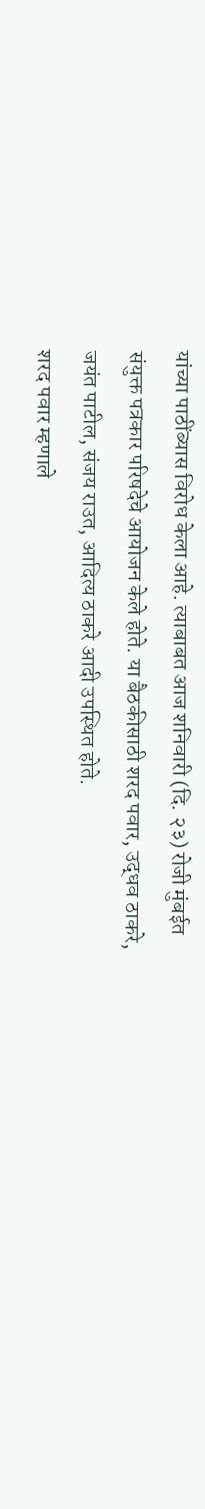यांच्या पाठींब्यास विरोध केला आहे. त्याबाबत आज शनिवारी (दि. २३) रोजी मुंबईत संयुक्त पत्रकार परिषदेचे आयोजन केले होते. या बैठकीसाठी शरद पवार, उद्धव ठाकरे, जयंत पाटील, संजय राउत, आदित्य ठाकरे आदी उपस्थित होते.
शरद पवार म्हणाले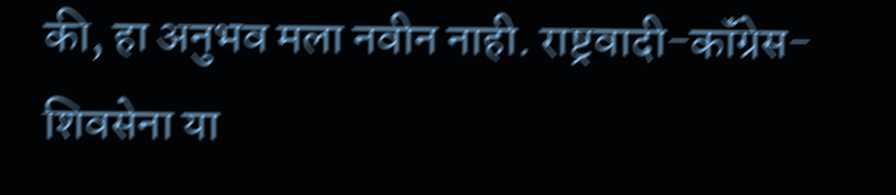की, हा अनुभव मला नवीन नाही. राष्ट्रवादी-कॉंग्रेस-शिवसेना या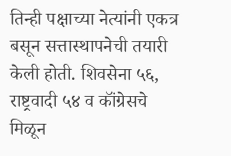तिन्ही पक्षाच्या नेत्यांनी एकत्र बसून सत्तास्थापनेची तयारी केली होती. शिवसेना ५६, राष्ट्रवादी ५४ व कॉंग्रेसचे मिळून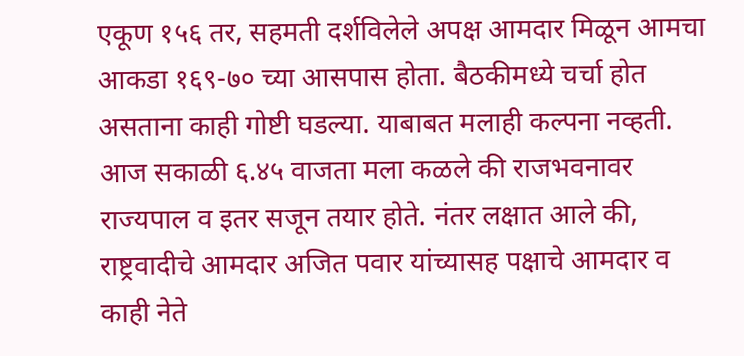एकूण १५६ तर, सहमती दर्शविलेले अपक्ष आमदार मिळून आमचा आकडा १६९-७० च्या आसपास होता. बैठकीमध्ये चर्चा होत असताना काही गोष्टी घडल्या. याबाबत मलाही कल्पना नव्हती. आज सकाळी ६.४५ वाजता मला कळले की राजभवनावर राज्यपाल व इतर सजून तयार होते. नंतर लक्षात आले की, राष्ट्रवादीचे आमदार अजित पवार यांच्यासह पक्षाचे आमदार व काही नेते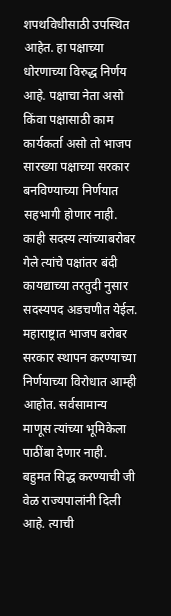शपथविधीसाठी उपस्थित आहेत. हा पक्षाच्या धोरणाच्या विरुद्ध निर्णय आहे. पक्षाचा नेता असो किंवा पक्षासाठी काम कार्यकर्ता असो तो भाजप सारख्या पक्षाच्या सरकार बनविण्याच्या निर्णयात सहभागी होणार नाही. काही सदस्य त्यांच्याबरोबर गेले त्यांचे पक्षांतर बंदी कायद्याच्या तरतुदी नुसार सदस्यपद अडचणीत येईल. महाराष्ट्रात भाजप बरोबर सरकार स्थापन करण्याच्या निर्णयाच्या विरोधात आम्ही आहोत. सर्वसामान्य माणूस त्यांच्या भूमिकेला पाठींबा देणार नाही. बहुमत सिद्ध करण्याची जी वेळ राज्यपालांनी दिली आहे. त्याची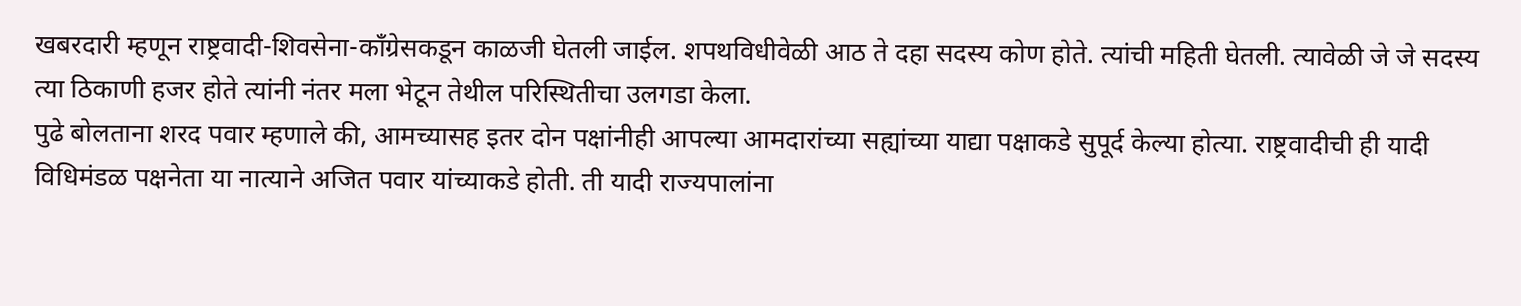खबरदारी म्हणून राष्ट्रवादी-शिवसेना-कॉंग्रेसकडून काळजी घेतली जाईल. शपथविधीवेळी आठ ते दहा सदस्य कोण होते. त्यांची महिती घेतली. त्यावेळी जे जे सदस्य त्या ठिकाणी हजर होते त्यांनी नंतर मला भेटून तेथील परिस्थितीचा उलगडा केला.
पुढे बोलताना शरद पवार म्हणाले की, आमच्यासह इतर दोन पक्षांनीही आपल्या आमदारांच्या सह्यांच्या याद्या पक्षाकडे सुपूर्द केल्या होत्या. राष्ट्रवादीची ही यादी विधिमंडळ पक्षनेता या नात्याने अजित पवार यांच्याकडे होती. ती यादी राज्यपालांना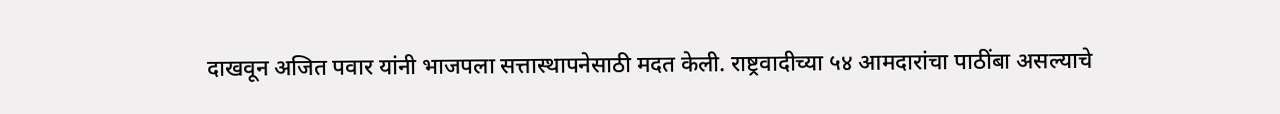दाखवून अजित पवार यांनी भाजपला सत्तास्थापनेसाठी मदत केली. राष्ट्रवादीच्या ५४ आमदारांचा पाठींबा असल्याचे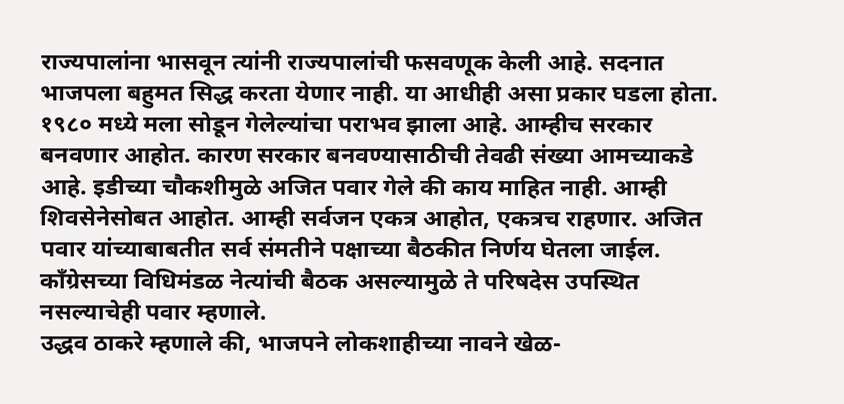राज्यपालांना भासवून त्यांनी राज्यपालांची फसवणूक केली आहे. सदनात भाजपला बहुमत सिद्ध करता येणार नाही. या आधीही असा प्रकार घडला होता. १९८० मध्ये मला सोडून गेलेल्यांचा पराभव झाला आहे. आम्हीच सरकार बनवणार आहोत. कारण सरकार बनवण्यासाठीची तेवढी संख्या आमच्याकडे आहे. इडीच्या चौकशीमुळे अजित पवार गेले की काय माहित नाही. आम्ही शिवसेनेसोबत आहोत. आम्ही सर्वजन एकत्र आहोत, एकत्रच राहणार. अजित पवार यांच्याबाबतीत सर्व संमतीने पक्षाच्या बैठकीत निर्णय घेतला जाईल. कॉंग्रेसच्या विधिमंडळ नेत्यांची बैठक असल्यामुळे ते परिषदेस उपस्थित नसल्याचेही पवार म्हणाले.
उद्धव ठाकरे म्हणाले की, भाजपने लोकशाहीच्या नावने खेळ-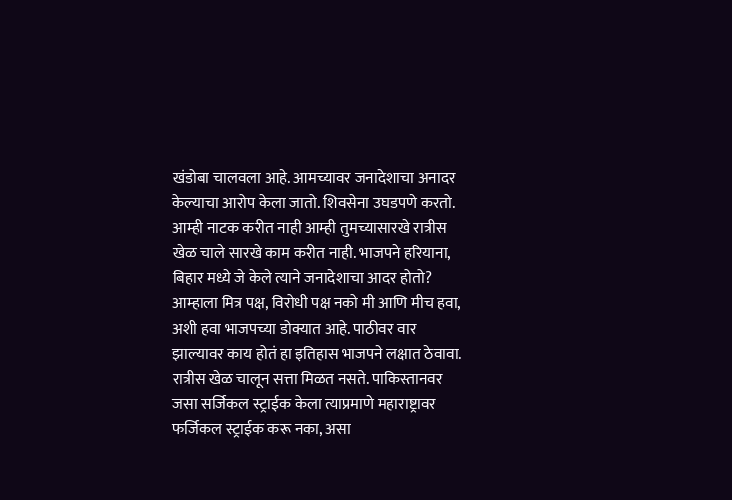खंडोबा चालवला आहे. आमच्यावर जनादेशाचा अनादर केल्याचा आरोप केला जातो. शिवसेना उघडपणे करतो. आम्ही नाटक करीत नाही आम्ही तुमच्यासारखे रात्रीस खेळ चाले सारखे काम करीत नाही. भाजपने हरियाना, बिहार मध्ये जे केले त्याने जनादेशाचा आदर होतो? आम्हाला मित्र पक्ष, विरोधी पक्ष नको मी आणि मीच हवा, अशी हवा भाजपच्या डोक्यात आहे. पाठीवर वार झाल्यावर काय होतं हा इतिहास भाजपने लक्षात ठेवावा. रात्रीस खेळ चालून सत्ता मिळत नसते. पाकिस्तानवर जसा सर्जिकल स्ट्राईक केला त्याप्रमाणे महाराष्ट्रावर फर्जिकल स्ट्राईक करू नका, असा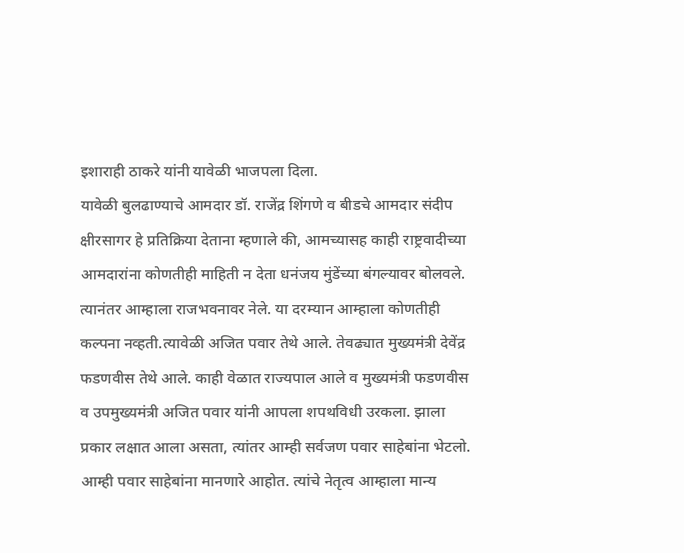इशाराही ठाकरे यांनी यावेळी भाजपला दिला.
यावेळी बुलढाण्याचे आमदार डॉ. राजेंद्र शिंगणे व बीडचे आमदार संदीप क्षीरसागर हे प्रतिक्रिया देताना म्हणाले की, आमच्यासह काही राष्ट्रवादीच्या आमदारांना कोणतीही माहिती न देता धनंजय मुंडेंच्या बंगल्यावर बोलवले. त्यानंतर आम्हाला राजभवनावर नेले. या दरम्यान आम्हाला कोणतीही कल्पना नव्हती.त्यावेळी अजित पवार तेथे आले. तेवढ्यात मुख्यमंत्री देवेंद्र फडणवीस तेथे आले. काही वेळात राज्यपाल आले व मुख्यमंत्री फडणवीस व उपमुख्यमंत्री अजित पवार यांनी आपला शपथविधी उरकला. झाला प्रकार लक्षात आला असता, त्यांतर आम्ही सर्वजण पवार साहेबांना भेटलो. आम्ही पवार साहेबांना मानणारे आहोत. त्यांचे नेतृत्व आम्हाला मान्य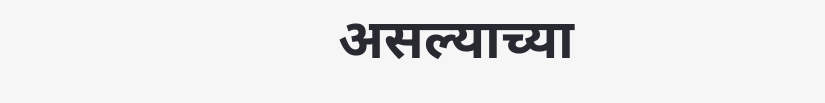असल्याच्या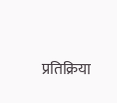प्रतिक्रिया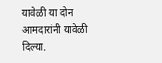यावेळी या दोन आमदारांनी यावेळी दिल्या.